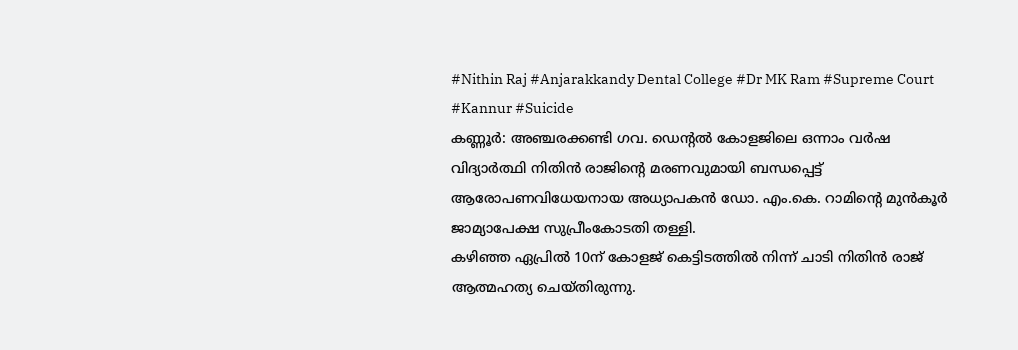#Nithin Raj #Anjarakkandy Dental College #Dr MK Ram #Supreme Court #Kannur #Suicide
കണ്ണൂർ: അഞ്ചരക്കണ്ടി ഗവ. ഡെന്റൽ കോളജിലെ ഒന്നാം വർഷ വിദ്യാർത്ഥി നിതിൻ രാജിന്റെ മരണവുമായി ബന്ധപ്പെട്ട് ആരോപണവിധേയനായ അധ്യാപകൻ ഡോ. എം.കെ. റാമിന്റെ മുൻകൂർ ജാമ്യാപേക്ഷ സുപ്രീംകോടതി തള്ളി.
കഴിഞ്ഞ ഏപ്രിൽ 10ന് കോളജ് കെട്ടിടത്തിൽ നിന്ന് ചാടി നിതിൻ രാജ് ആത്മഹത്യ ചെയ്തിരുന്നു.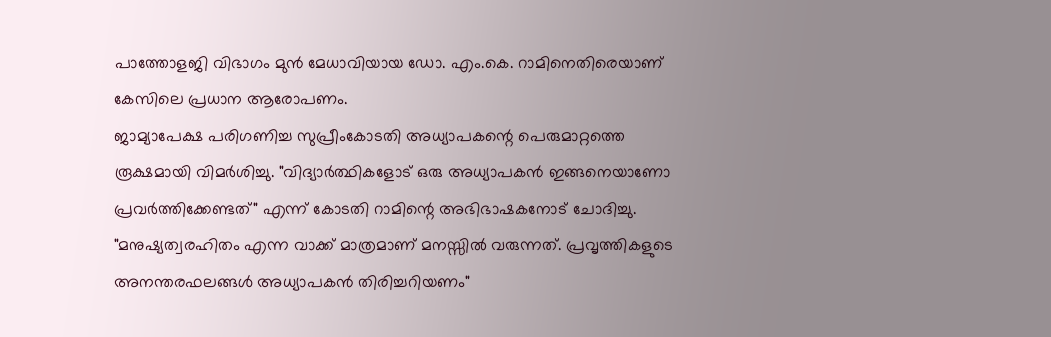പാത്തോളജി വിഭാഗം മുൻ മേധാവിയായ ഡോ. എം.കെ. റാമിനെതിരെയാണ് കേസിലെ പ്രധാന ആരോപണം.
ജാമ്യാപേക്ഷ പരിഗണിച്ച സുപ്രീംകോടതി അധ്യാപകന്റെ പെരുമാറ്റത്തെ രൂക്ഷമായി വിമർശിച്ചു. "വിദ്യാർത്ഥികളോട് ഒരു അധ്യാപകൻ ഇങ്ങനെയാണോ പ്രവർത്തിക്കേണ്ടത്" എന്ന് കോടതി റാമിന്റെ അഭിഭാഷകനോട് ചോദിച്ചു. "മനുഷ്യത്വരഹിതം എന്ന വാക്ക് മാത്രമാണ് മനസ്സിൽ വരുന്നത്. പ്രവൃത്തികളുടെ അനന്തരഫലങ്ങൾ അധ്യാപകൻ തിരിച്ചറിയണം"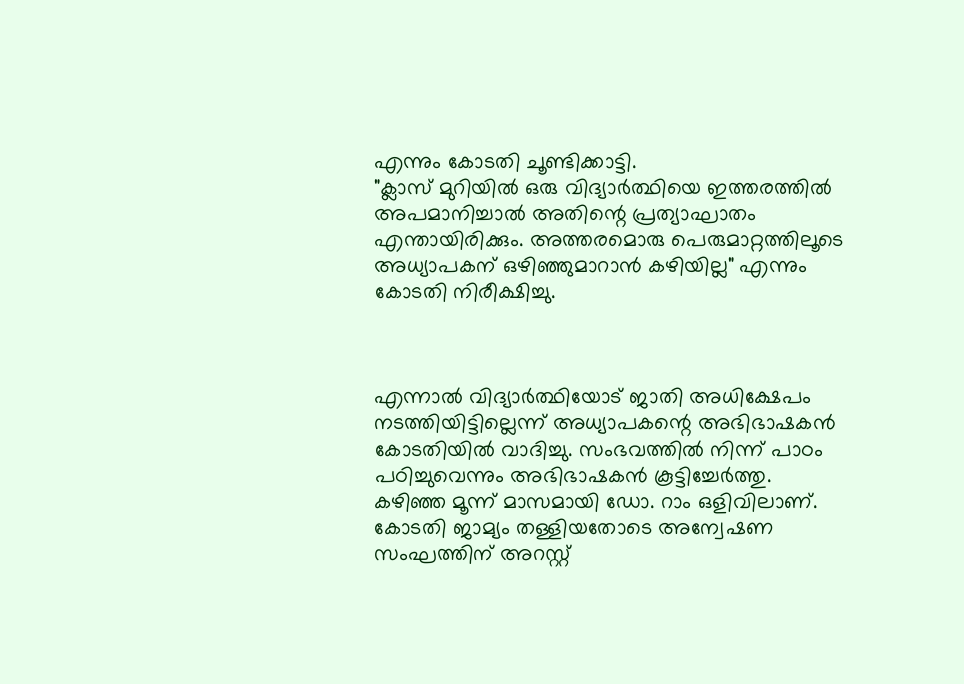എന്നും കോടതി ചൂണ്ടിക്കാട്ടി.
"ക്ലാസ് മുറിയിൽ ഒരു വിദ്യാർത്ഥിയെ ഇത്തരത്തിൽ അപമാനിച്ചാൽ അതിന്റെ പ്രത്യാഘാതം എന്തായിരിക്കും. അത്തരമൊരു പെരുമാറ്റത്തിലൂടെ അധ്യാപകന് ഒഴിഞ്ഞുമാറാൻ കഴിയില്ല" എന്നും കോടതി നിരീക്ഷിച്ചു.



എന്നാൽ വിദ്യാർത്ഥിയോട് ജാതി അധിക്ഷേപം നടത്തിയിട്ടില്ലെന്ന് അധ്യാപകന്റെ അഭിഭാഷകൻ കോടതിയിൽ വാദിച്ചു. സംഭവത്തിൽ നിന്ന് പാഠം പഠിച്ചുവെന്നും അഭിഭാഷകൻ കൂട്ടിച്ചേർത്തു.
കഴിഞ്ഞ മൂന്ന് മാസമായി ഡോ. റാം ഒളിവിലാണ്. കോടതി ജാമ്യം തള്ളിയതോടെ അന്വേഷണ സംഘത്തിന് അറസ്റ്റ്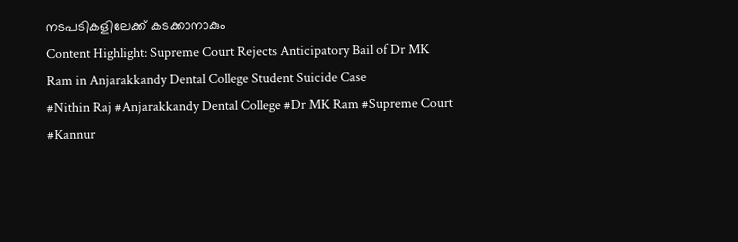നടപടികളിലേക്ക് കടക്കാനാകും
Content Highlight: Supreme Court Rejects Anticipatory Bail of Dr MK Ram in Anjarakkandy Dental College Student Suicide Case
#Nithin Raj #Anjarakkandy Dental College #Dr MK Ram #Supreme Court #Kannur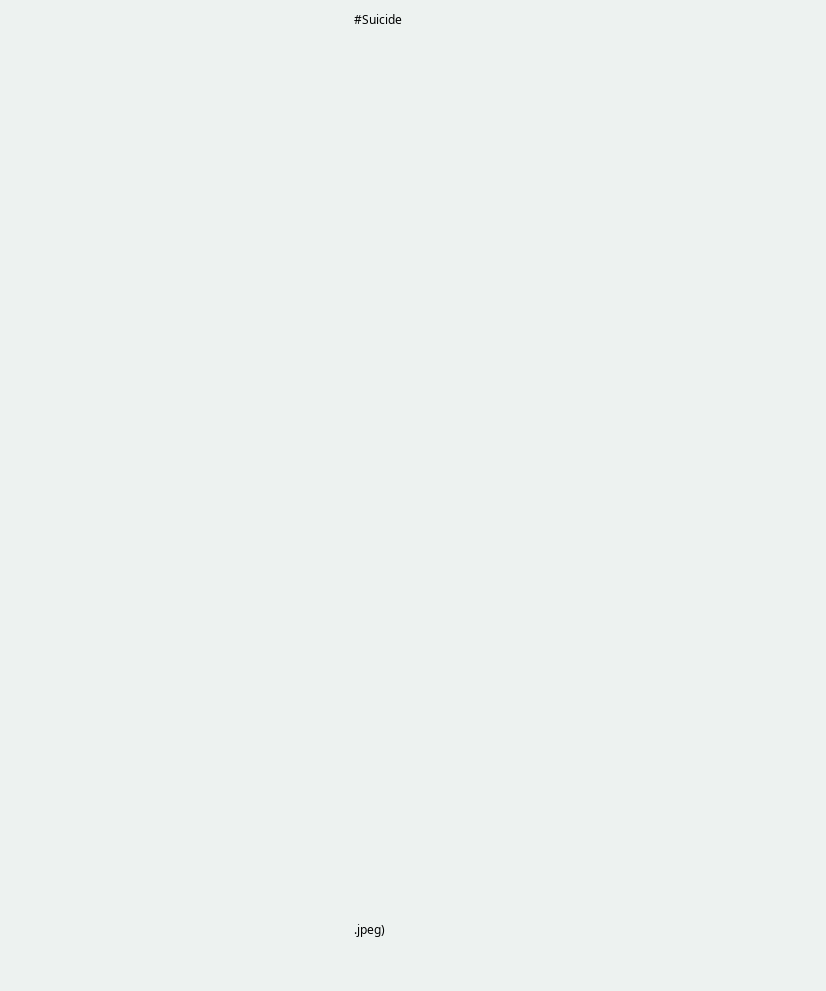#Suicide




































.jpeg)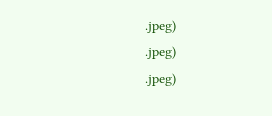.jpeg)
.jpeg)
.jpeg)